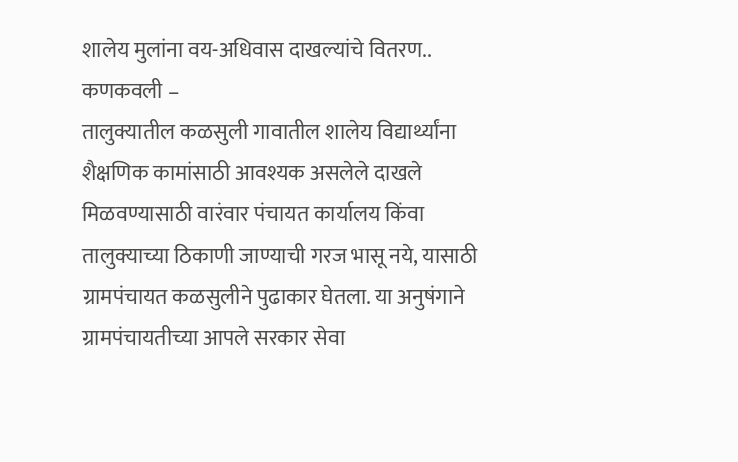शालेय मुलांना वय-अधिवास दाखल्यांचे वितरण..
कणकवली –
तालुक्यातील कळसुली गावातील शालेय विद्यार्थ्यांना शैक्षणिक कामांसाठी आवश्यक असलेले दाखले मिळवण्यासाठी वारंवार पंचायत कार्यालय किंवा तालुक्याच्या ठिकाणी जाण्याची गरज भासू नये, यासाठी ग्रामपंचायत कळसुलीने पुढाकार घेतला. या अनुषंगाने ग्रामपंचायतीच्या आपले सरकार सेवा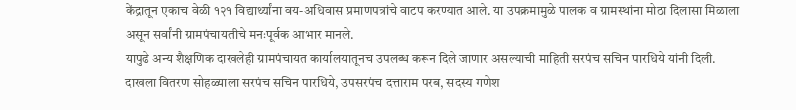केंद्रातून एकाच वेळी १२१ विद्यार्थ्यांना वय-अधिवास प्रमाणपत्रांचे वाटप करण्यात आले. या उपक्रमामुळे पालक व ग्रामस्थांना मोठा दिलासा मिळाला असून सर्वांनी ग्रामपंचायतीचे मनःपूर्वक आभार मानले.
यापुढे अन्य शैक्षणिक दाखलेही ग्रामपंचायत कार्यालयातूनच उपलब्ध करून दिले जाणार असल्याची माहिती सरपंच सचिन पारधिये यांनी दिली.
दाखला वितरण सोहळ्याला सरपंच सचिन पारधिये, उपसरपंच दत्ताराम परब, सदस्य गणेश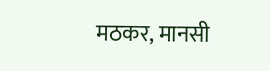मठकर, मानसी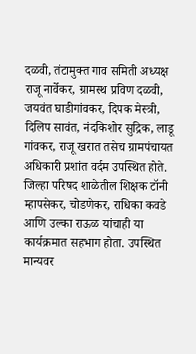दळवी, तंटामुक्त गाव समिती अध्यक्ष राजू नार्वेकर, ग्रामस्थ प्रविण दळवी, जयवंत घाडीगांवकर, दिपक मेस्त्री, दिलिप सावंत, नंदकिशोर सुद्रिक, लाडू गांवकर, राजू खरात तसेच ग्रामपंचायत अधिकारी प्रशांत वर्दम उपस्थित होते.
जिल्हा परिषद शाळेतील शिक्षक टॉनी म्हापसेकर, चोडणेकर, राधिका कवडे आणि उल्का राऊळ यांचाही या कार्यक्रमात सहभाग होता. उपस्थित मान्यवर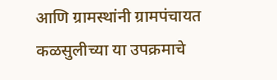आणि ग्रामस्थांनी ग्रामपंचायत कळसुलीच्या या उपक्रमाचे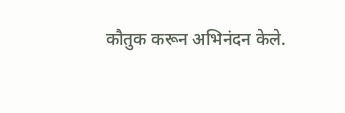कौतुक करून अभिनंदन केले.